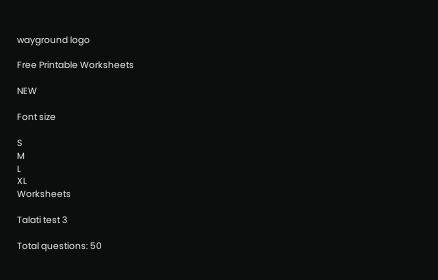wayground logo

Free Printable Worksheets

NEW

Font size

S
M
L
XL
Worksheets

Talati test 3

Total questions: 50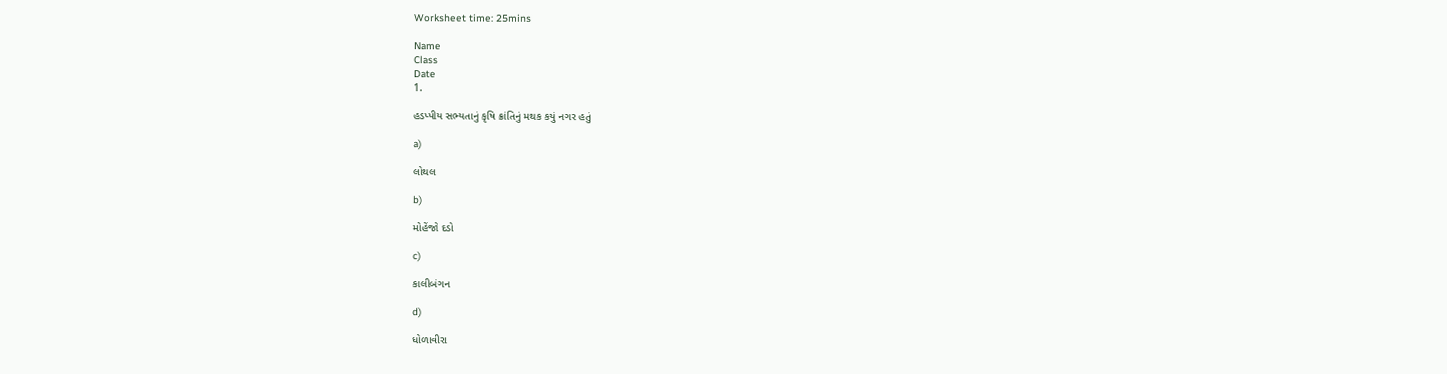Worksheet time: 25mins

Name
Class
Date
1.

હડપ્પીય સભ્યતાનું કૃષિ ક્રાંતિનું મથક કયું નગર હતું

a)

લોથલ

b)

મોહેંજો દડો

c)

કાલીબંગન

d)

ધોળાવીરા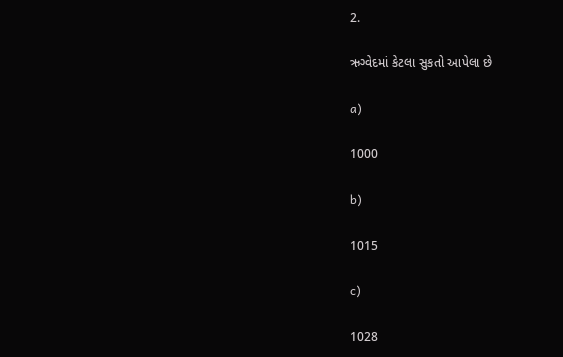2.

ઋગ્વેદમાં કેટલા સુકતો આપેલા છે

a)

1000

b)

1015

c)

1028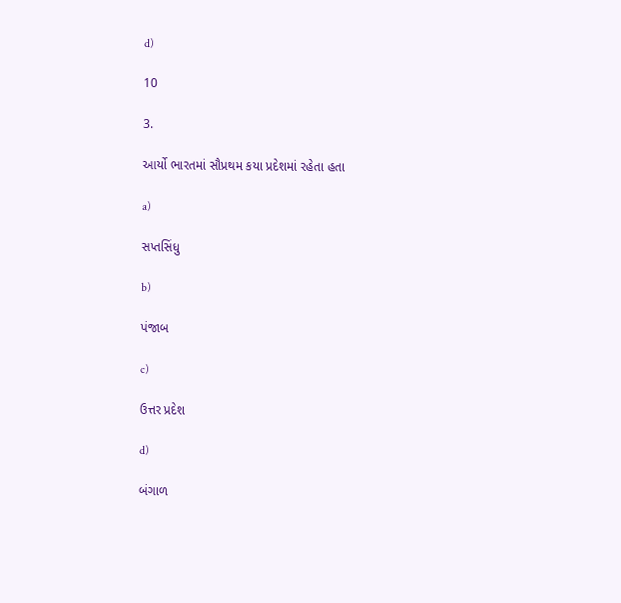d)

10

3.

આર્યો ભારતમાં સૌપ્રથમ કયા પ્રદેશમાં રહેતા હતા

a)

સપ્તસિંધુ

b)

પંજાબ

c)

ઉત્તર પ્રદેશ

d)

બંગાળ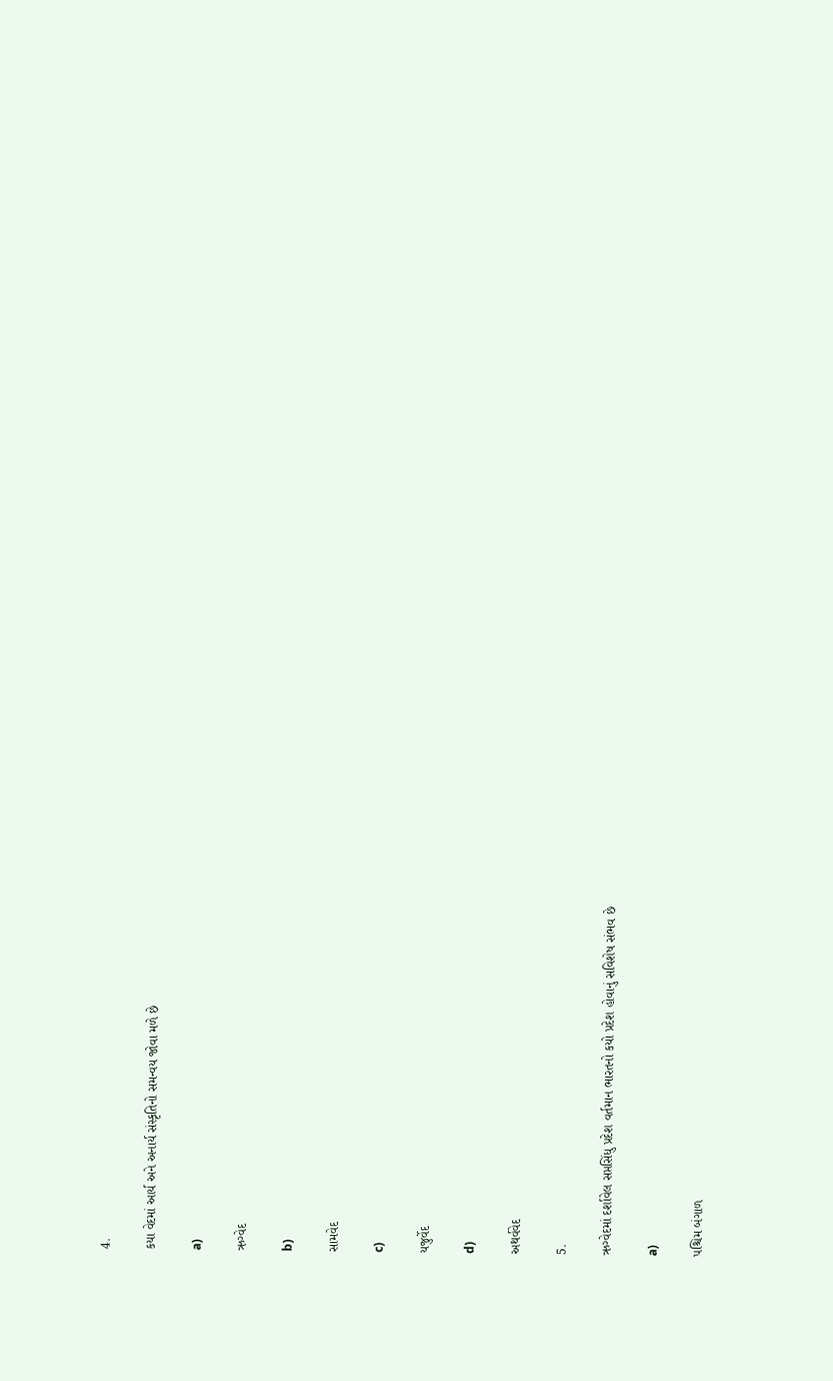4.

કયા વેદમાં આર્ય અને અનાર્ય સંસ્કૃતિનો સમન્વય જોવા મળે છે

a)

ઋગ્વેદ

b)

સામવેદ

c)

યજુર્વેદ

d)

અથર્વવેદ

5.

ઋગ્વેદમાં દર્શાવેલ સપ્તસિંધુ પ્રદેશ વર્તમાન ભારતનો કયો પ્રદેશ હોવાનું સવિશેષ સંભવ છે

a)

પશ્ચિમ બંગાળ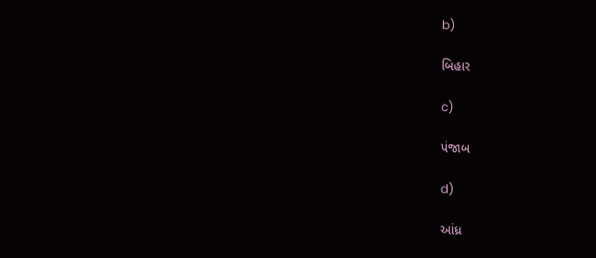b)

બિહાર

c)

પંજાબ

d)

આંધ્ર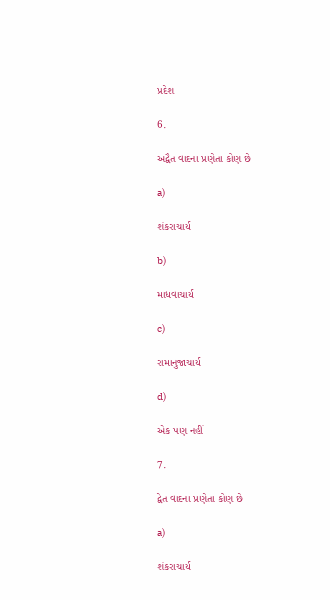પ્રદેશ

6.

અદ્વૈત વાદના પ્રણેતા કોણ છે

a)

શંકરાચાર્ય

b)

માધવાચાર્ય

c)

રામાનુજાચાર્ય

d)

એક પણ નહીં

7.

દ્વેત વાદના પ્રણેતા કોણ છે

a)

શંકરાચાર્ય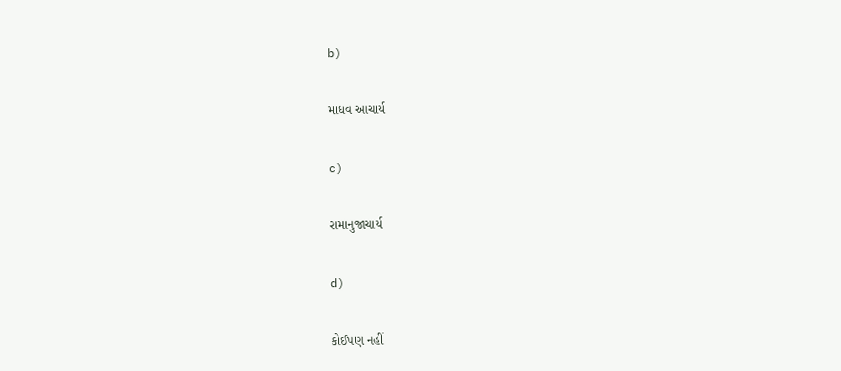b)

માધવ આચાર્ય

c)

રામાનુજાચાર્ય

d)

કોઈપણ નહીં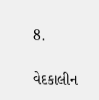8.

વેદકાલીન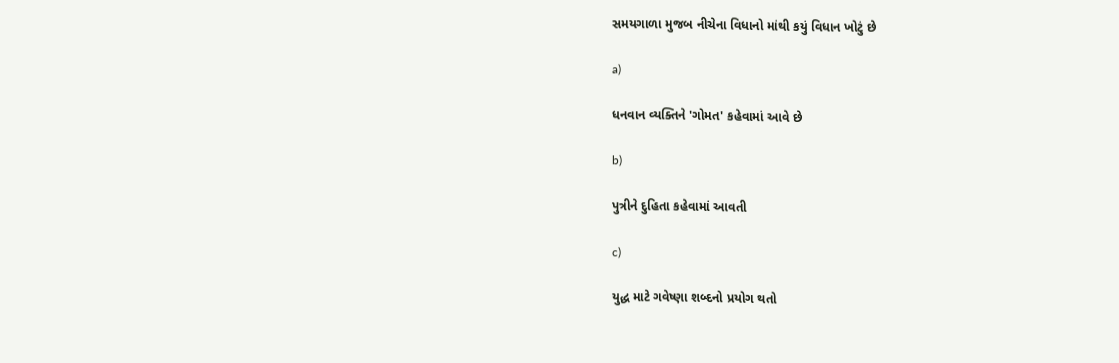સમયગાળા મુજબ નીચેના વિધાનો માંથી કયું વિધાન ખોટું છે

a)

ધનવાન વ્યક્તિને 'ગોમત' કહેવામાં આવે છે

b)

પુત્રીને દુહિતા કહેવામાં આવતી

c)

યુદ્ધ માટે ગવેષ્ણા શબ્દનો પ્રયોગ થતો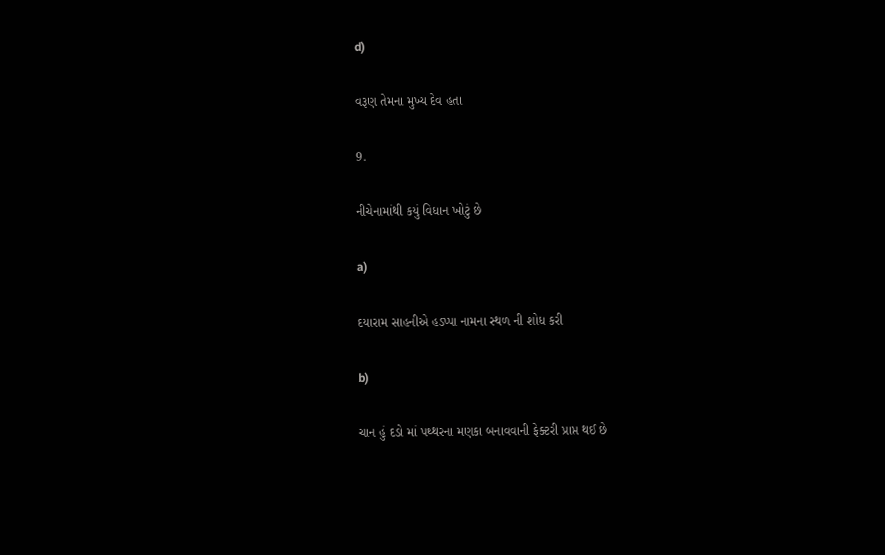d)

વરૂણ તેમના મુખ્ય દેવ હતા

9.

નીચેનામાંથી કયું વિધાન ખોટું છે

a)

દયારામ સાહનીએ હડપ્પા નામના સ્થળ ની શોધ કરી

b)

ચાન હું દડો માં પથ્થરના મણકા બનાવવાની ફેક્ટરી પ્રાપ્ત થઈ છે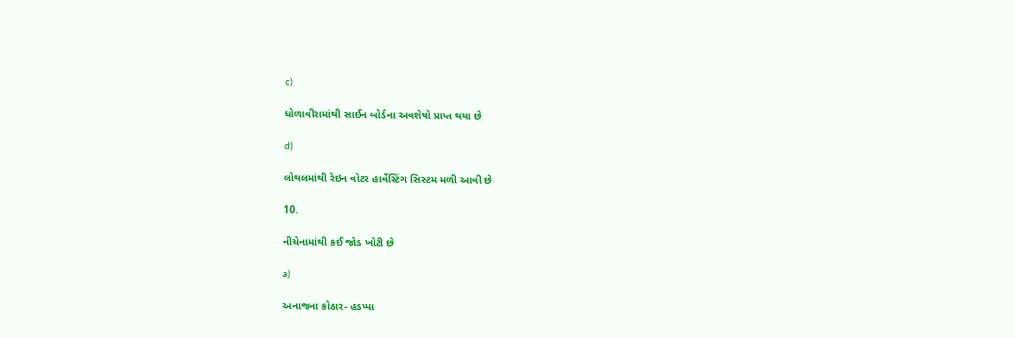c)

ધોળાવીરામાંથી સાઈન બોર્ડના અવશેષો પ્રાપ્ત થયા છે

d)

લોથલમાંથી રેઇન વોટર હાર્વેસ્ટિંગ સિસ્ટમ મળી આવી છે

10.

નીચેનામાંથી કઈ જોડ ખોટી છે

a)

અનાજના કોઠાર- હડપ્પા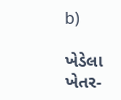b)

ખેડેલા ખેતર-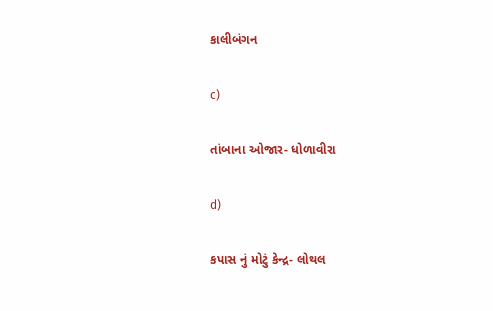કાલીબંગન

c)

તાંબાના ઓજાર- ધોળાવીરા

d)

કપાસ નું મોટું કેન્દ્ર- લોથલ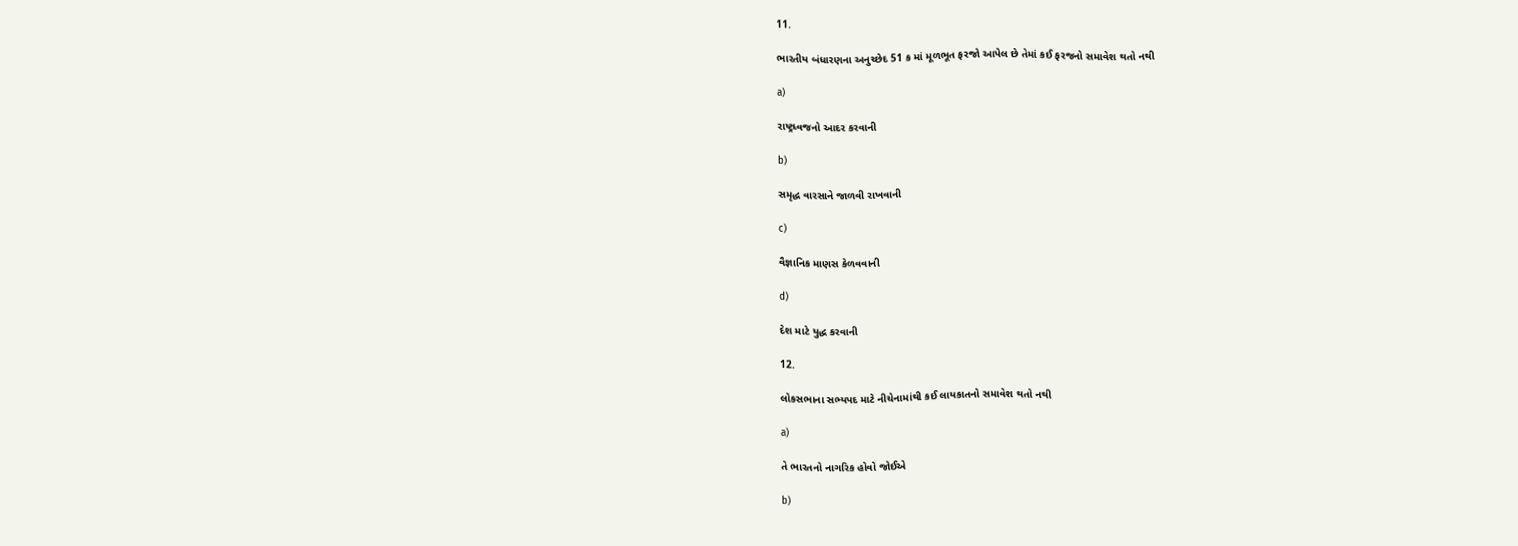11.

ભારતીય બંધારણના અનુચ્છેદ 51 ક માં મૂળભૂત ફરજો આપેલ છે તેમાં કઈ ફરજનો સમાવેશ થતો નથી

a)

રાષ્ટ્રધ્વજનો આદર કરવાની

b)

સમૃદ્ધ વારસાને જાળવી રાખવાની

c)

વૈજ્ઞાનિક માણસ કેળવવાની

d)

દેશ માટે યુદ્ધ કરવાની

12.

લોકસભાના સભ્યપદ માટે નીચેનામાંથી કઈ લાયકાતનો સમાવેશ થતો નથી

a)

તે ભારતનો નાગરિક હોવો જોઈએ

b)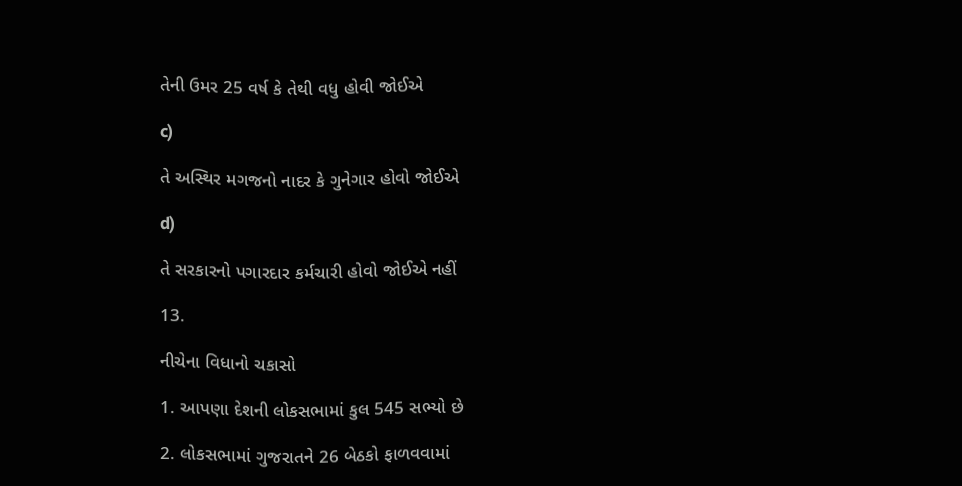તેની ઉમર 25 વર્ષ કે તેથી વધુ હોવી જોઈએ

c)

તે અસ્થિર મગજનો નાદર કે ગુનેગાર હોવો જોઈએ

d)

તે સરકારનો પગારદાર કર્મચારી હોવો જોઈએ નહીં

13.

નીચેના વિધાનો ચકાસો

1. આપણા દેશની લોકસભામાં કુલ 545 સભ્યો છે

2. લોકસભામાં ગુજરાતને 26 બેઠકો ફાળવવામાં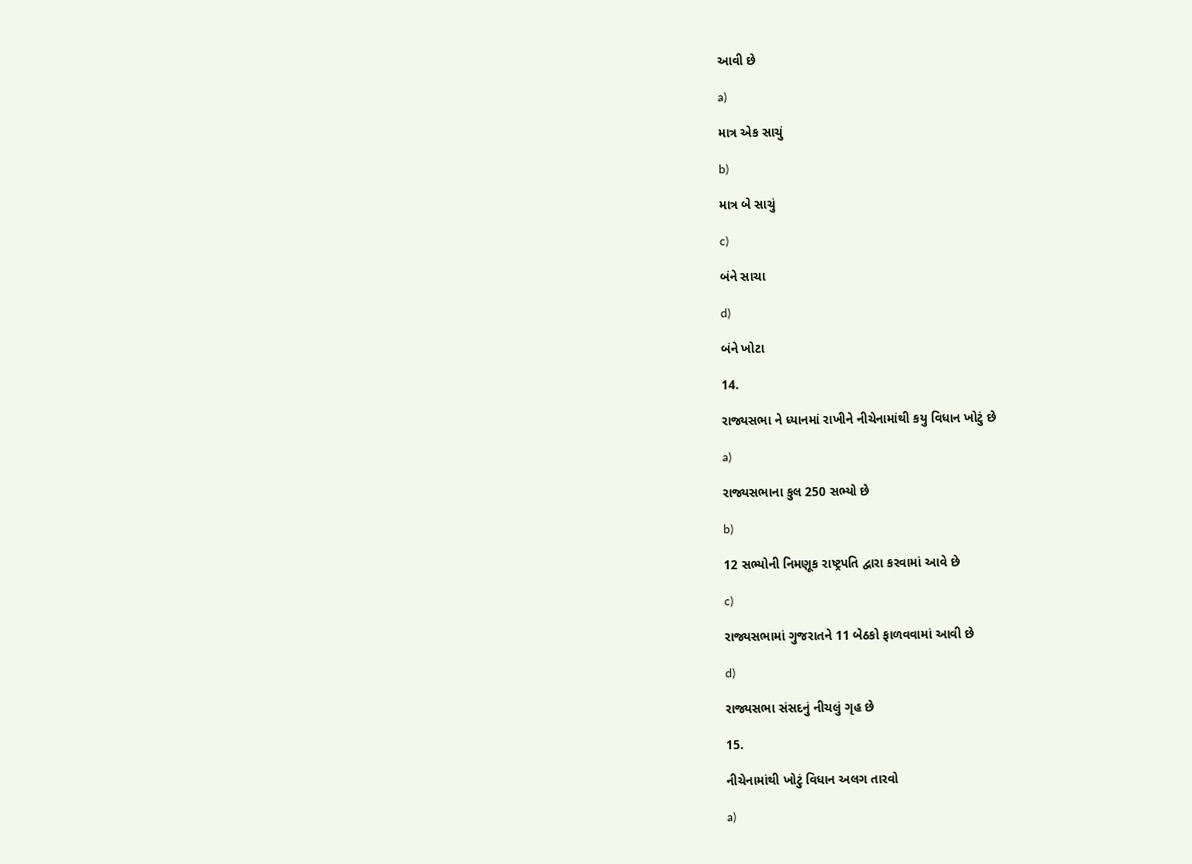આવી છે

a)

માત્ર એક સાચું

b)

માત્ર બે સાચું

c)

બંને સાચા

d)

બંને ખોટા

14.

રાજ્યસભા ને ધ્યાનમાં રાખીને નીચેનામાંથી કયુ વિધાન ખોટું છે

a)

રાજ્યસભાના કુલ 250 સભ્યો છે

b)

12 સભ્યોની નિમણૂક રાષ્ટ્રપતિ દ્વારા કરવામાં આવે છે

c)

રાજ્યસભામાં ગુજરાતને 11 બેઠકો ફાળવવામાં આવી છે

d)

રાજ્યસભા સંસદનું નીચલું ગૃહ છે

15.

નીચેનામાંથી ખોટું વિધાન અલગ તારવો

a)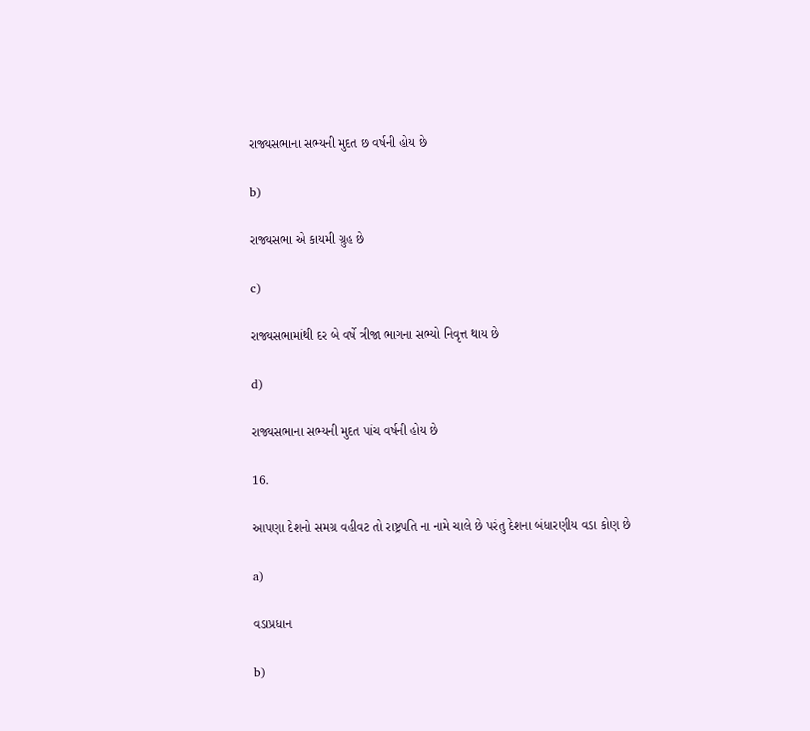રાજ્યસભાના સભ્યની મુદત છ વર્ષની હોય છે

b)

રાજ્યસભા એ કાયમી ગ્રુહ છે

c)

રાજ્યસભામાંથી દર બે વર્ષે ત્રીજા ભાગના સભ્યો નિવૃત્ત થાય છે

d)

રાજ્યસભાના સભ્યની મુદત પાંચ વર્ષની હોય છે

16.

આપણા દેશનો સમગ્ર વહીવટ તો રાષ્ટ્રપતિ ના નામે ચાલે છે પરંતુ દેશના બંધારણીય વડા કોણ છે

a)

વડાપ્રધાન

b)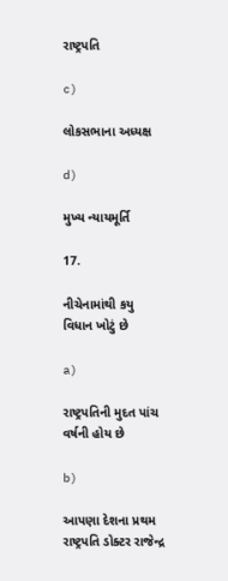રાષ્ટ્રપતિ

c)

લોકસભાના અધ્યક્ષ

d)

મુખ્ય ન્યાયમૂર્તિ

17.

નીચેનામાંથી કયુ વિધાન ખોટું છે

a)

રાષ્ટ્રપતિની મુદત પાંચ વર્ષની હોય છે

b)

આપણા દેશના પ્રથમ રાષ્ટ્રપતિ ડોક્ટર રાજેન્દ્ર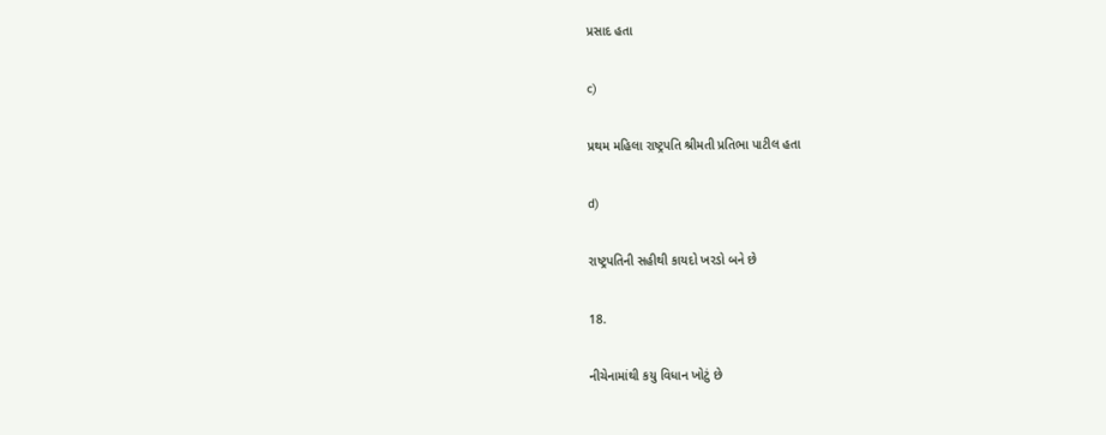પ્રસાદ હતા

c)

પ્રથમ મહિલા રાષ્ટ્રપતિ શ્રીમતી પ્રતિભા પાટીલ હતા

d)

રાષ્ટ્રપતિની સહીથી કાયદો ખરડો બને છે

18.

નીચેનામાંથી કયુ વિધાન ખોટું છે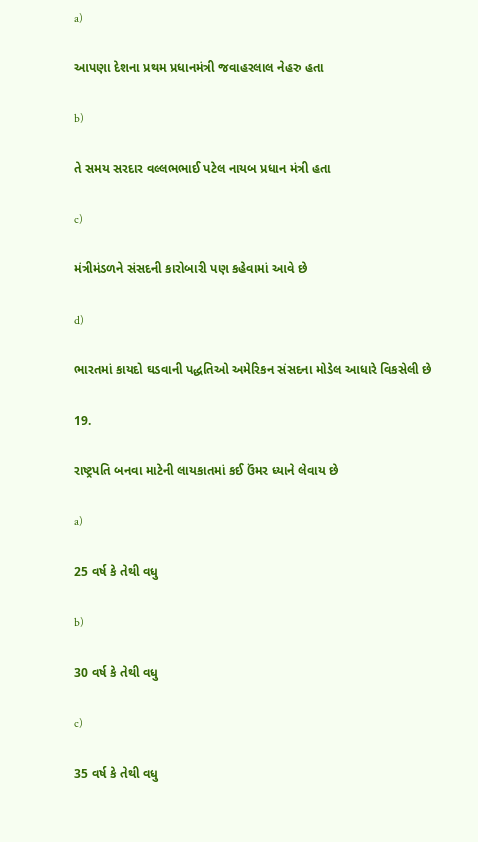a)

આપણા દેશના પ્રથમ પ્રધાનમંત્રી જવાહરલાલ નેહરુ હતા

b)

તે સમય સરદાર વલ્લભભાઈ પટેલ નાયબ પ્રધાન મંત્રી હતા

c)

મંત્રીમંડળને સંસદની કારોબારી પણ કહેવામાં આવે છે

d)

ભારતમાં કાયદો ઘડવાની પદ્ધતિઓ અમેરિકન સંસદના મોડેલ આધારે વિકસેલી છે

19.

રાષ્ટ્રપતિ બનવા માટેની લાયકાતમાં કઈ ઉંમર ધ્યાને લેવાય છે

a)

25 વર્ષ કે તેથી વધુ

b)

30 વર્ષ કે તેથી વધુ

c)

35 વર્ષ કે તેથી વધુ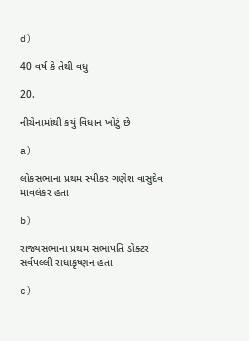d)

40 વર્ષ કે તેથી વધુ

20.

નીચેનામાંથી કયું વિધાન ખોટું છે

a)

લોકસભાના પ્રથમ સ્પીકર ગણેશ વાસુદેવ માવલંકર હતા

b)

રાજ્યસભાના પ્રથમ સભાપતિ ડોક્ટર સર્વપલ્લી રાધાકૃષ્ણન હતા

c)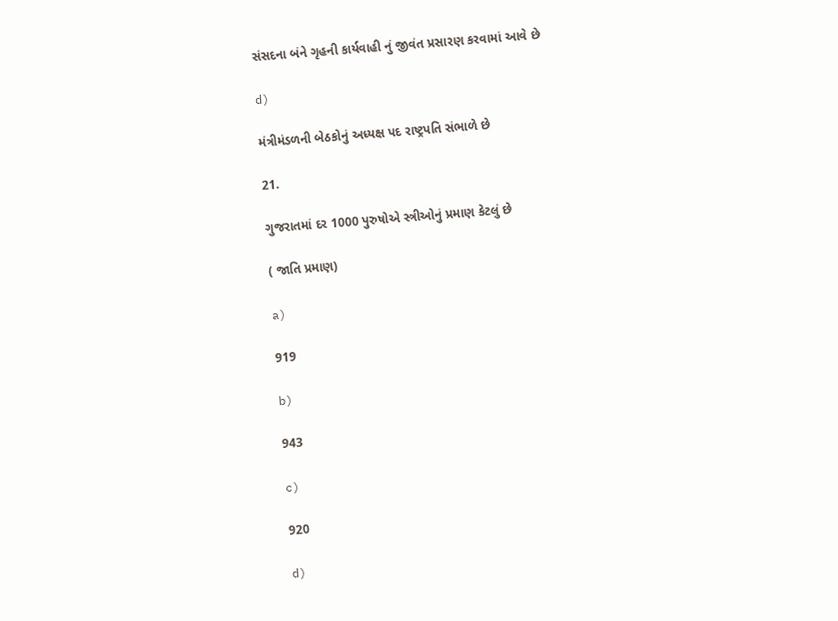સંસદના બંને ગૃહની કાર્યવાહી નું જીવંત પ્રસારણ કરવામાં આવે છે

d)

મંત્રીમંડળની બેઠકોનું અધ્યક્ષ પદ રાષ્ટ્રપતિ સંભાળે છે

21.

ગુજરાતમાં દર 1000 પુરુષોએ સ્ત્રીઓનું પ્રમાણ કેટલું છે

( જાતિ પ્રમાણ)

a)

919

b)

943

c)

920

d)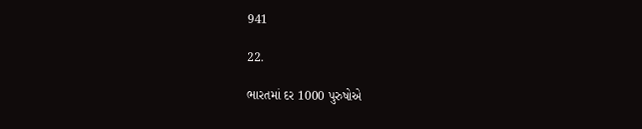941

22.

ભારતમાં દર 1000 પુરુષોએ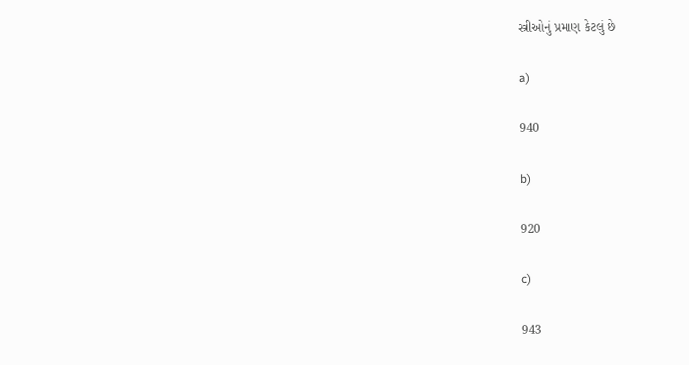સ્ત્રીઓનું પ્રમાણ કેટલું છે

a)

940

b)

920

c)

943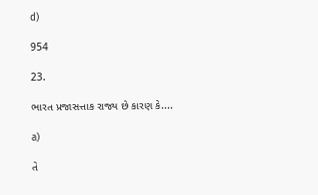d)

954

23.

ભારત પ્રજાસત્તાક રાજ્ય છે કારણ કે....

a)

તે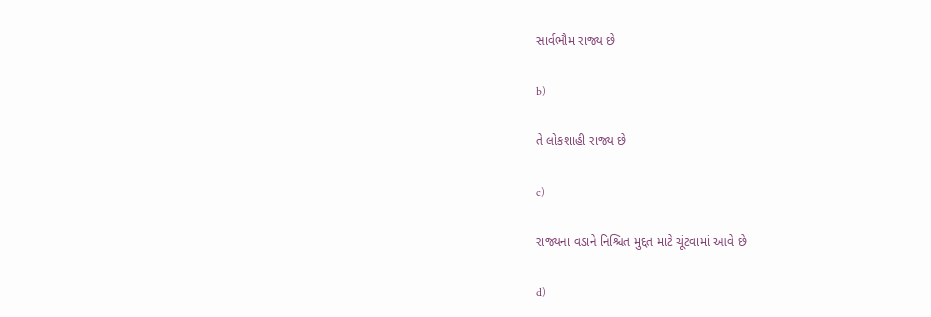સાર્વભૌમ રાજ્ય છે

b)

તે લોકશાહી રાજ્ય છે

c)

રાજ્યના વડાને નિશ્ચિત મુદ્દત માટે ચૂંટવામાં આવે છે

d)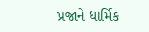પ્રજાને ધાર્મિક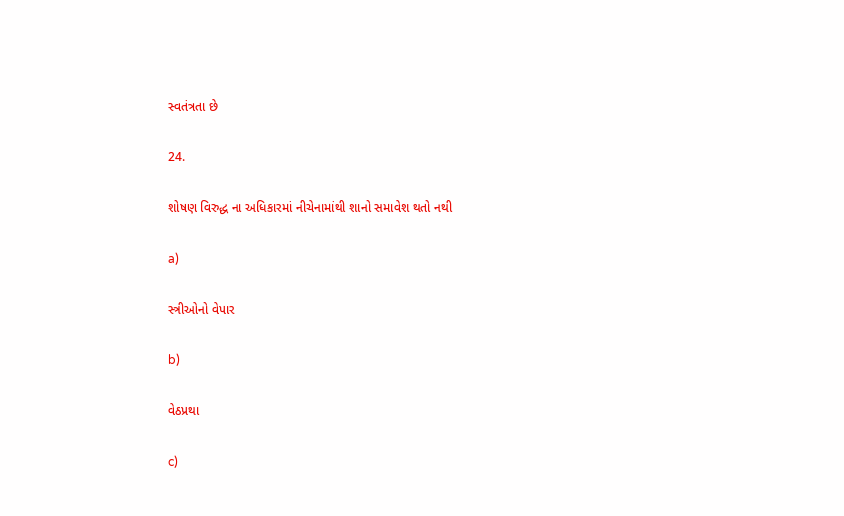સ્વતંત્રતા છે

24.

શોષણ વિરુદ્ધ ના અધિકારમાં નીચેનામાંથી શાનો સમાવેશ થતો નથી

a)

સ્ત્રીઓનો વેપાર

b)

વેઠપ્રથા

c)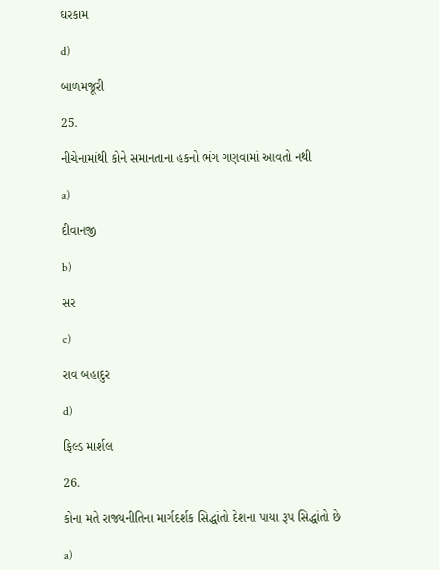ઘરકામ

d)

બાળમજૂરી

25.

નીચેનામાંથી કોને સમાનતાના હકનો ભંગ ગણવામાં આવતો નથી

a)

દીવાનજી

b)

સર

c)

રાવ બહાદુર

d)

ફિલ્ડ માર્શલ

26.

કોના મતે રાજ્યનીતિના માર્ગદર્શક સિદ્ધાંતો દેશના પાયા રૂપ સિદ્ધાંતો છે

a)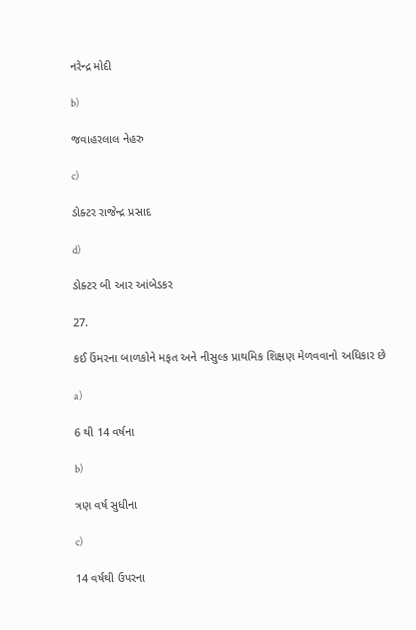નરેન્દ્ર મોદી

b)

જવાહરલાલ નેહરુ

c)

ડોક્ટર રાજેન્દ્ર પ્રસાદ

d)

ડોક્ટર બી આર આંબેડકર

27.

કઈ ઉંમરના બાળકોને મફત અને નીસુલ્ક પ્રાથમિક શિક્ષણ મેળવવાનો અધિકાર છે

a)

6 થી 14 વર્ષના

b)

ત્રણ વર્ષ સુધીના

c)

14 વર્ષથી ઉપરના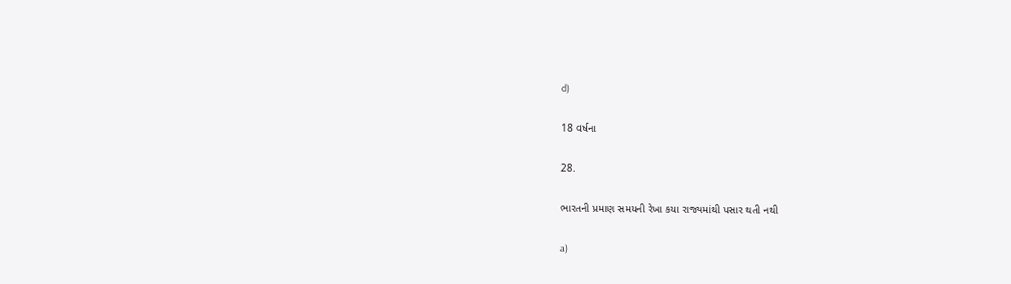d)

18 વર્ષના

28.

ભારતની પ્રમાણ સમયની રેખા કયા રાજ્યમાંથી પસાર થતી નથી

a)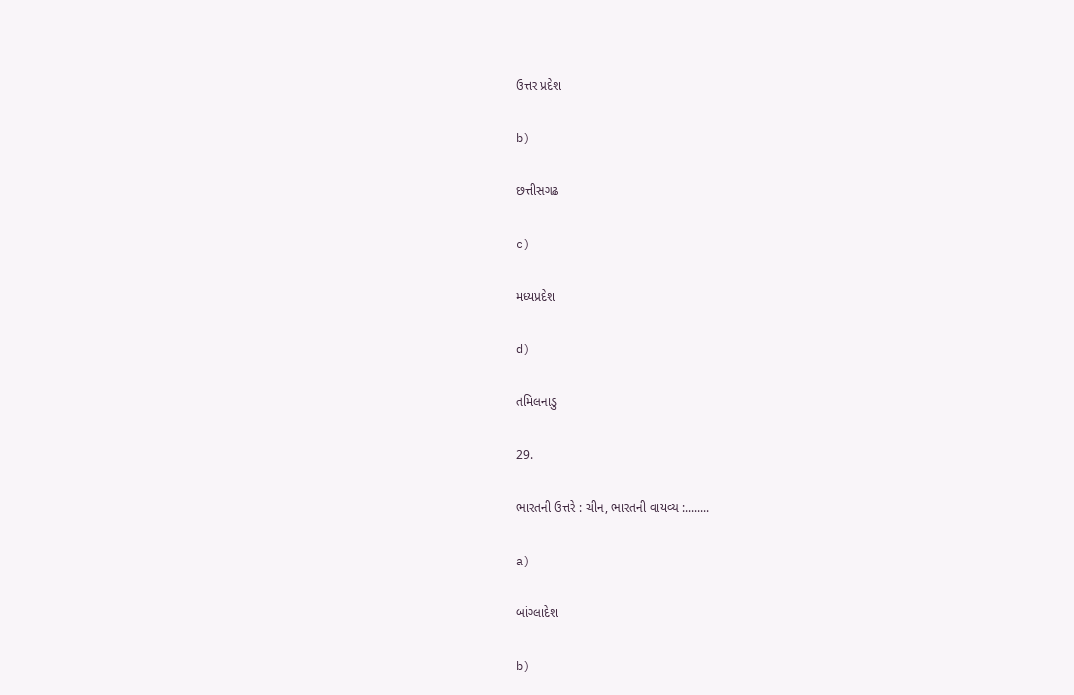ઉત્તર પ્રદેશ

b)

છત્તીસગઢ

c)

મધ્યપ્રદેશ

d)

તમિલનાડુ

29.

ભારતની ઉત્તરે : ચીન, ભારતની વાયવ્ય :........

a)

બાંગ્લાદેશ

b)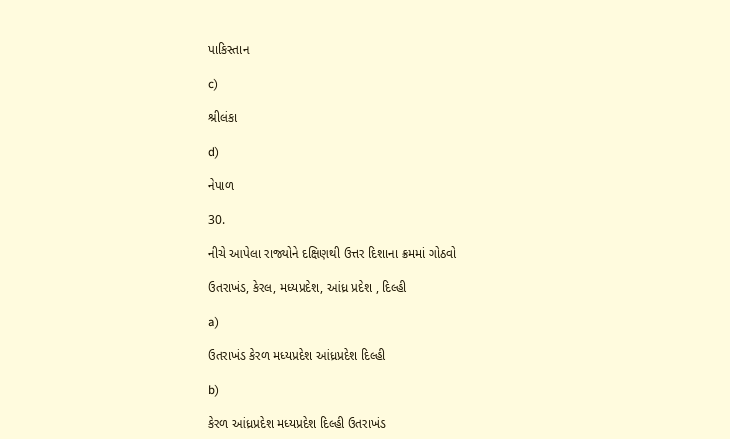પાકિસ્તાન

c)

શ્રીલંકા

d)

નેપાળ

30.

નીચે આપેલા રાજ્યોને દક્ષિણથી ઉત્તર દિશાના ક્રમમાં ગોઠવો

ઉતરાખંડ, કેરલ, મધ્યપ્રદેશ, આંધ્ર પ્રદેશ , દિલ્હી

a)

ઉતરાખંડ કેરળ મધ્યપ્રદેશ આંધ્રપ્રદેશ દિલ્હી

b)

કેરળ આંધ્રપ્રદેશ મધ્યપ્રદેશ દિલ્હી ઉતરાખંડ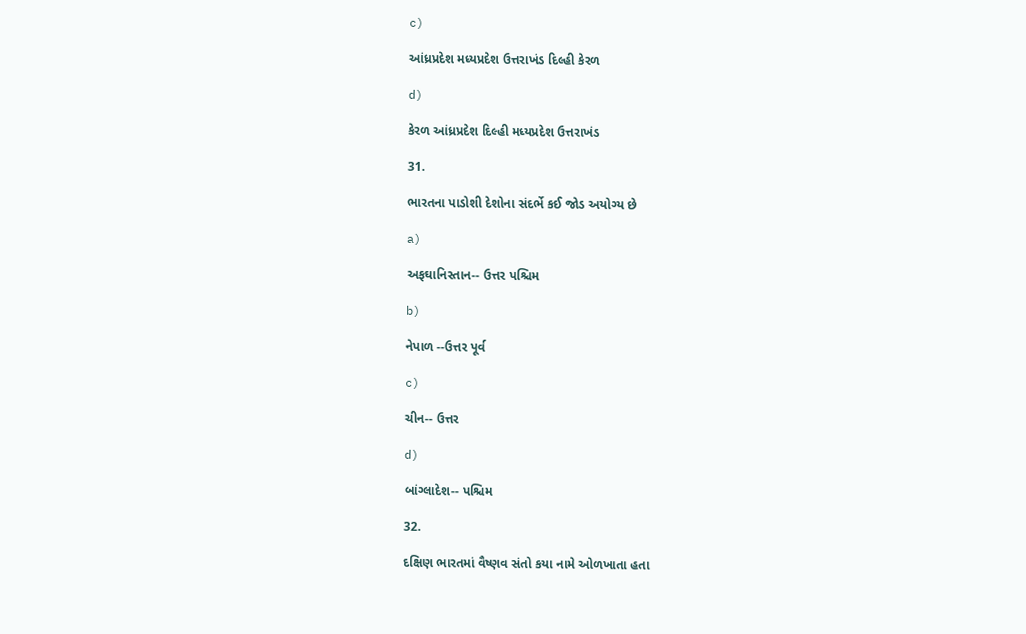c)

આંધ્રપ્રદેશ મધ્યપ્રદેશ ઉત્તરાખંડ દિલ્હી કેરળ

d)

કેરળ આંધ્રપ્રદેશ દિલ્હી મધ્યપ્રદેશ ઉત્તરાખંડ

31.

ભારતના પાડોશી દેશોના સંદર્ભે કઈ જોડ અયોગ્ય છે

a)

અફઘાનિસ્તાન-- ઉત્તર પશ્ચિમ

b)

નેપાળ --ઉત્તર પૂર્વ

c)

ચીન-- ઉત્તર

d)

બાંગ્લાદેશ-- પશ્ચિમ

32.

દક્ષિણ ભારતમાં વૈષ્ણવ સંતો કયા નામે ઓળખાતા હતા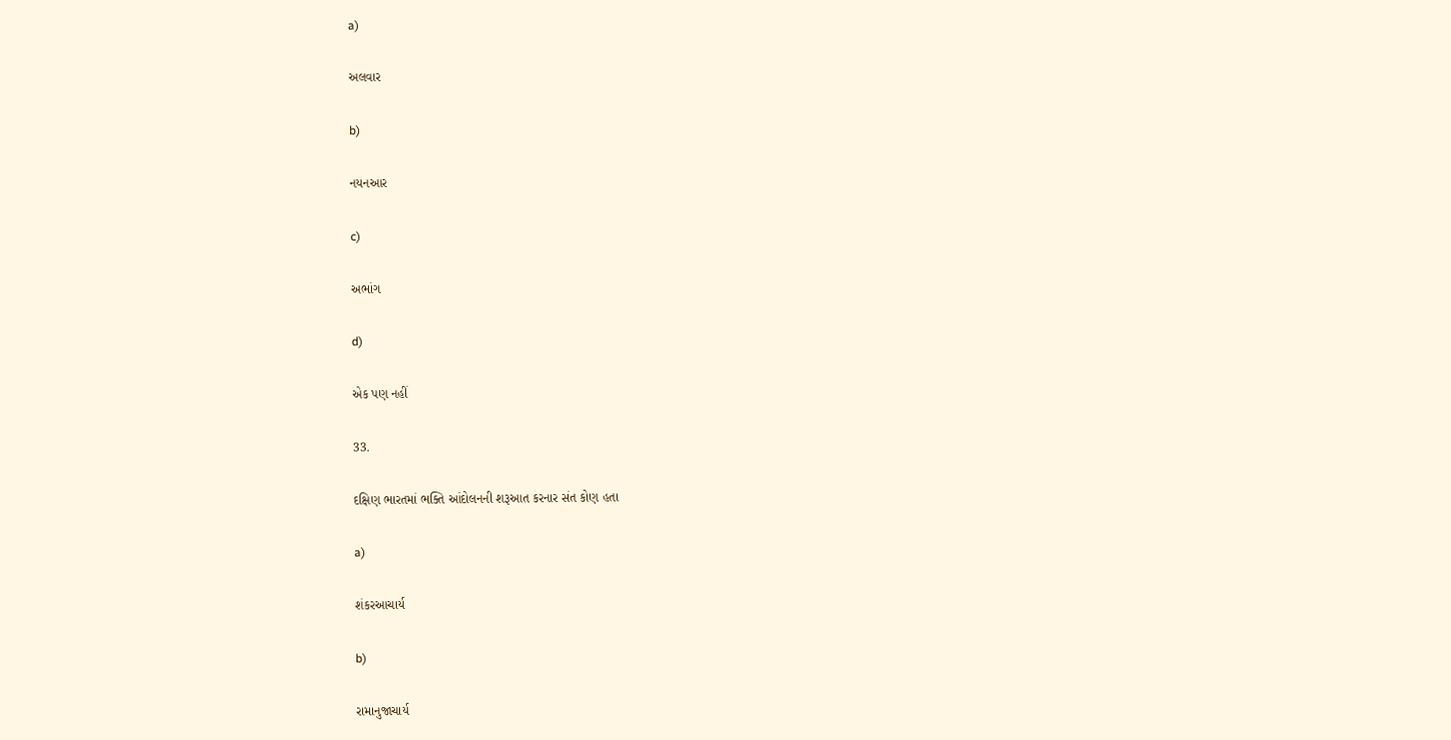a)

અલવાર

b)

નયનઆર

c)

અભાંગ

d)

એક પણ નહીં

33.

દક્ષિણ ભારતમાં ભક્તિ આંદોલનની શરૂઆત કરનાર સંત કોણ હતા

a)

શંકરઆચાર્ય

b)

રામાનુજાચાર્ય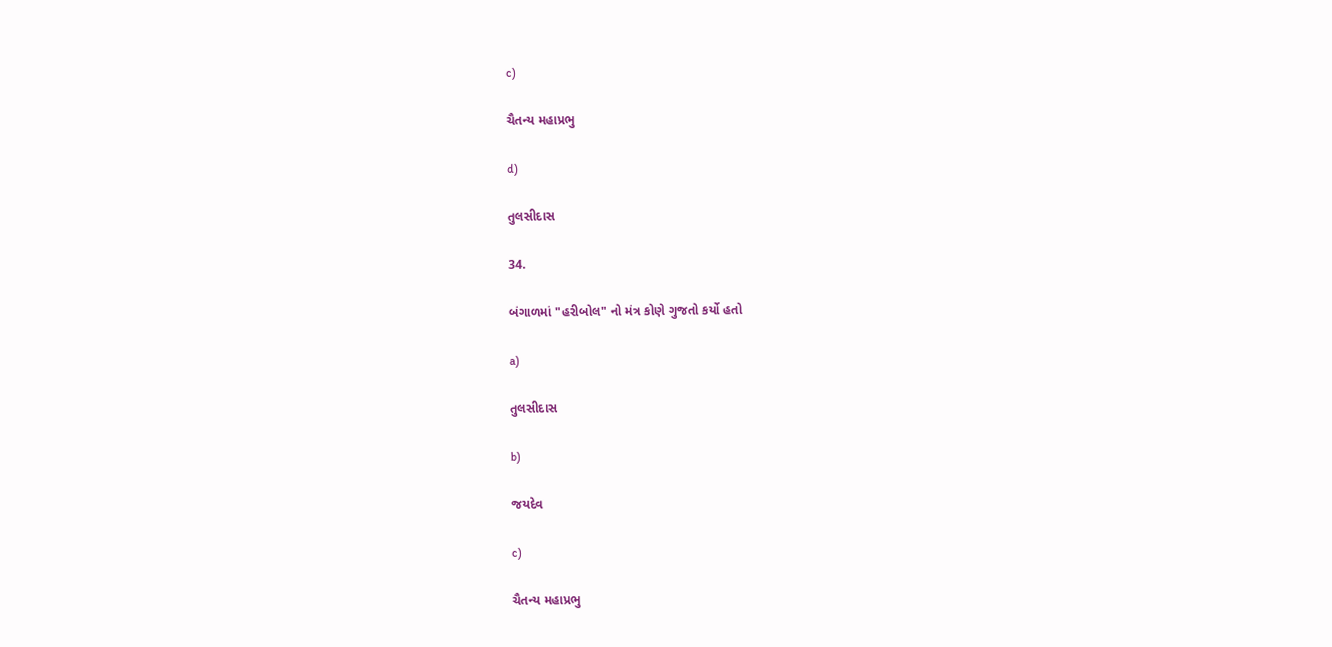c)

ચૈતન્ય મહાપ્રભુ

d)

તુલસીદાસ

34.

બંગાળમાં "હરીબોલ" નો મંત્ર કોણે ગુજતો કર્યો હતો

a)

તુલસીદાસ

b)

જયદેવ

c)

ચૈતન્ય મહાપ્રભુ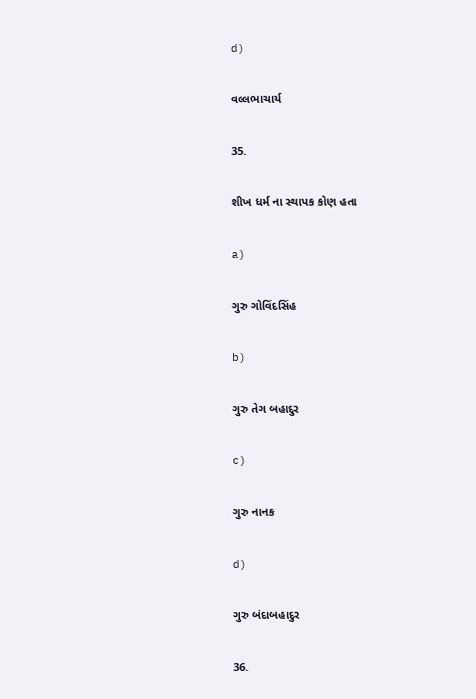d)

વલ્લભાચાર્ય

35.

શીખ ધર્મ ના સ્થાપક કોણ હતા

a)

ગુરુ ગોવિંદસિંહ

b)

ગુરુ તેગ બહાદુર

c)

ગુરુ નાનક

d)

ગુરુ બંદાબહાદુર

36.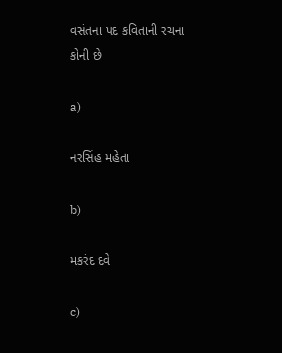વસંતના પદ કવિતાની રચના કોની છે

a)

નરસિંહ મહેતા

b)

મકરંદ દવે

c)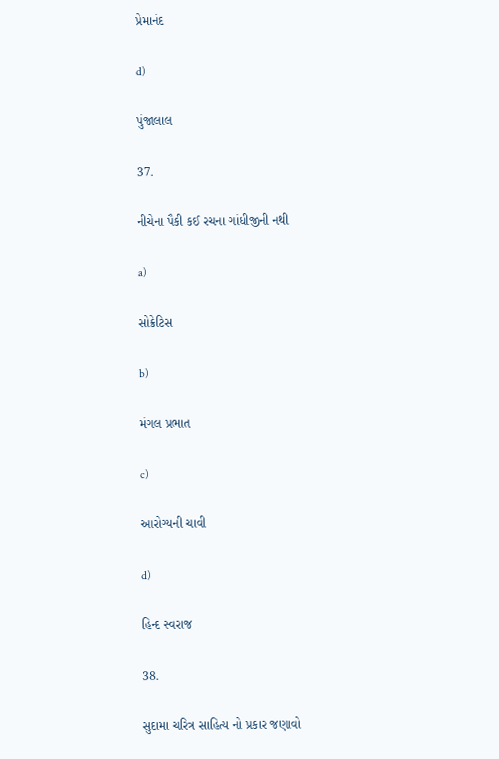પ્રેમાનંદ

d)

પુંજાલાલ

37.

નીચેના પૈકી કઈ રચના ગાંધીજીની નથી

a)

સોક્રેટિસ

b)

મંગલ પ્રભાત

c)

આરોગ્યની ચાવી

d)

હિન્દ સ્વરાજ

38.

સુદામા ચરિત્ર સાહિત્ય નો પ્રકાર જણાવો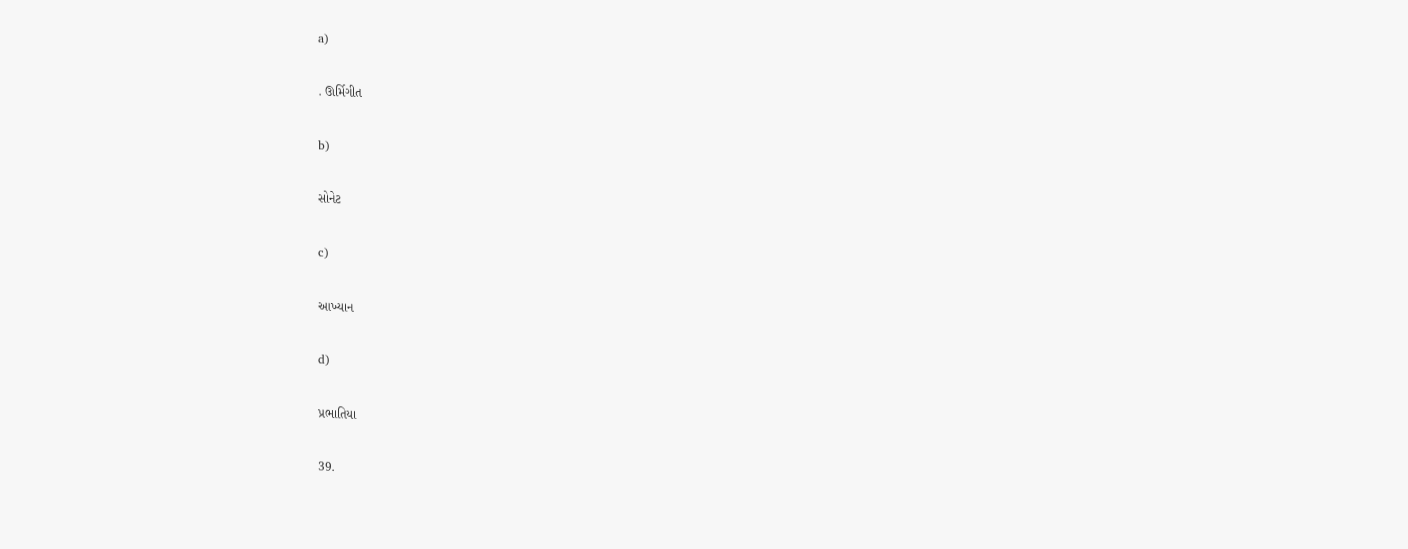a)

. ઊર્મિગીત

b)

સોનેટ

c)

આખ્યાન

d)

પ્રભાતિયા

39.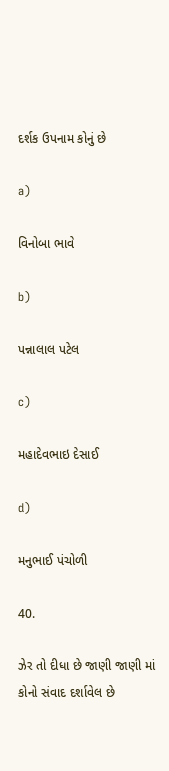દર્શક ઉપનામ કોનું છે

a)

વિનોબા ભાવે

b)

પન્નાલાલ પટેલ

c)

મહાદેવભાઇ દેસાઈ

d)

મનુભાઈ પંચોળી

40.

ઝેર તો દીધા છે જાણી જાણી માં કોનો સંવાદ દર્શાવેલ છે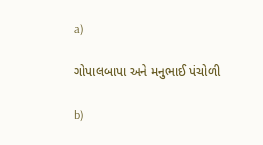a)

ગોપાલબાપા અને મનુભાઈ પંચોળી

b)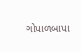ગોપાળબાપા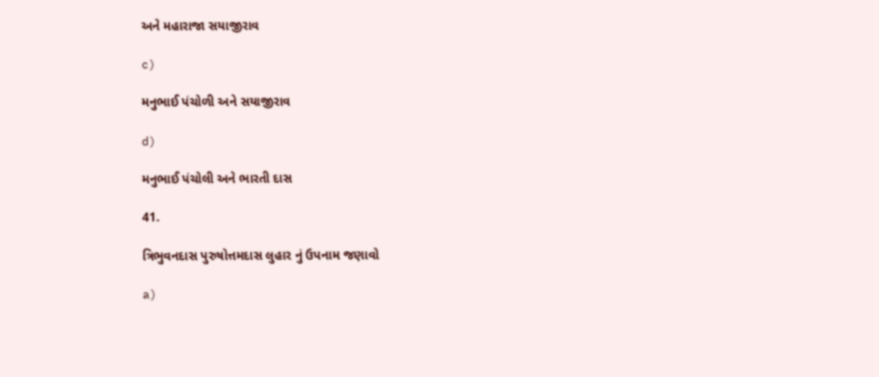અને મહારાજા સયાજીરાવ

c)

મનુભાઈ પંચોળી અને સયાજીરાવ

d)

મનુભાઈ પંચોલી અને ભારતી દાસ

41.

ત્રિભુવનદાસ પુરુષોત્તમદાસ લુહાર નું ઉપનામ જણાવો

a)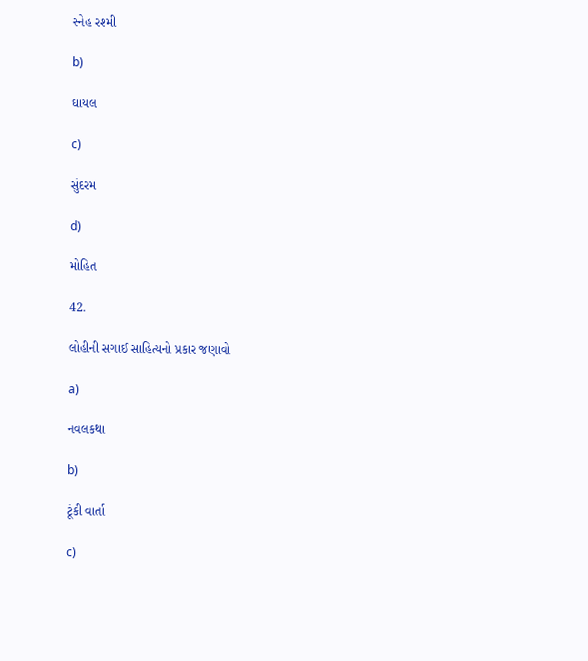સ્નેહ રશ્મી

b)

ઘાયલ

c)

સુંદરમ

d)

મોહિત

42.

લોહીની સગાઈ સાહિત્યનો પ્રકાર જણાવો

a)

નવલકથા

b)

ટૂંકી વાર્તા

c)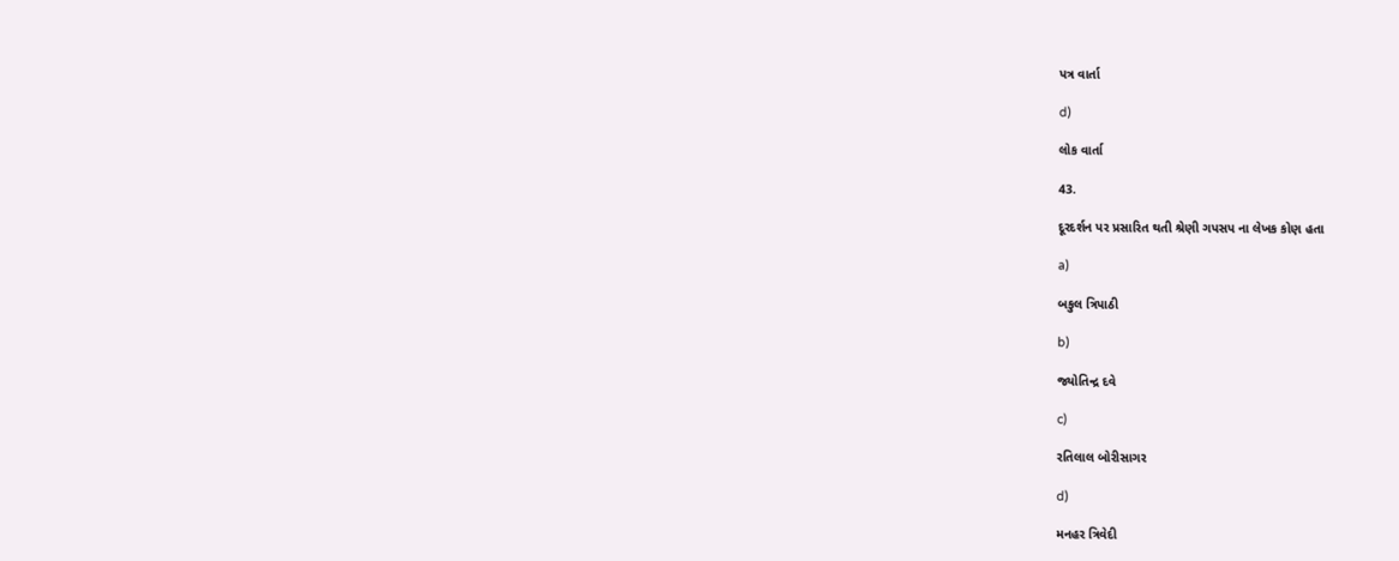પત્ર વાર્તા

d)

લોક વાર્તા

43.

દૂરદર્શન પર પ્રસારિત થતી શ્રેણી ગપસપ ના લેખક કોણ હતા

a)

બકુલ ત્રિપાઠી

b)

જ્યોતિન્દ્ર દવે

c)

રતિલાલ બોરીસાગર

d)

મનહર ત્રિવેદી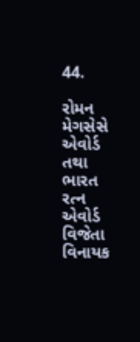44.

રોમન મેગસેસે એવોર્ડ તથા ભારત રત્ન એવોર્ડ વિજેતા વિનાયક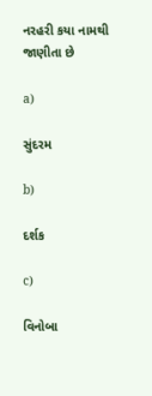નરહરી કયા નામથી જાણીતા છે

a)

સુંદરમ

b)

દર્શક

c)

વિનોબા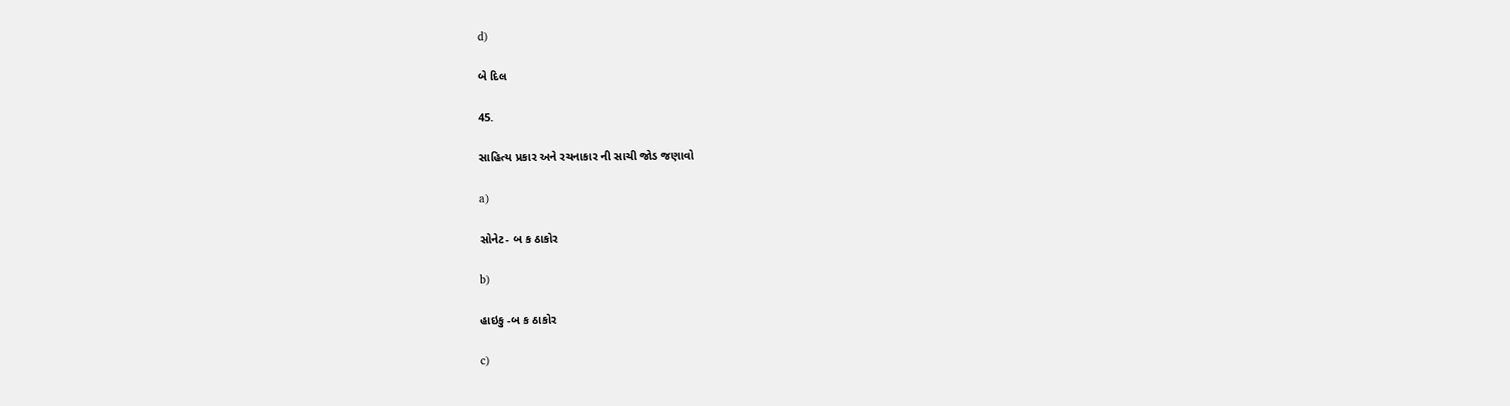d)

બે દિલ

45.

સાહિત્ય પ્રકાર અને રચનાકાર ની સાચી જોડ જણાવો

a)

સોનેટ- બ ક ઠાકોર

b)

હાઇકુ -બ ક ઠાકોર

c)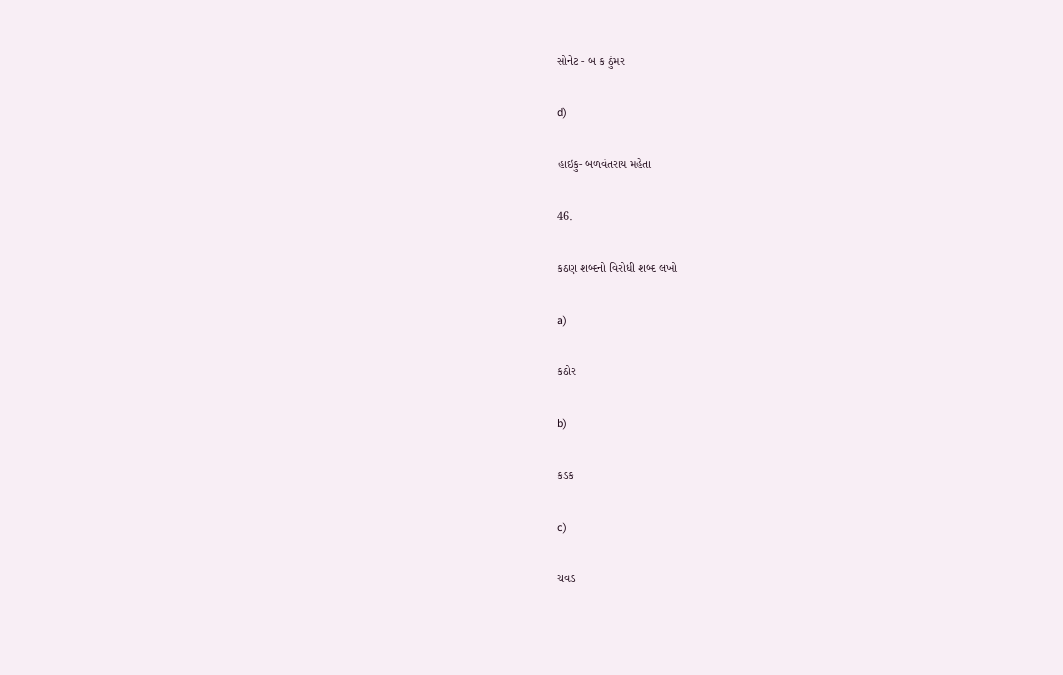સોનેટ - બ ક ઠુંમર

d)

હાઇકુ- બળવંતરાય મહેતા

46.

કઠણ શબ્દનો વિરોધી શબ્દ લખો

a)

કઠોર

b)

કડક

c)

ચવડ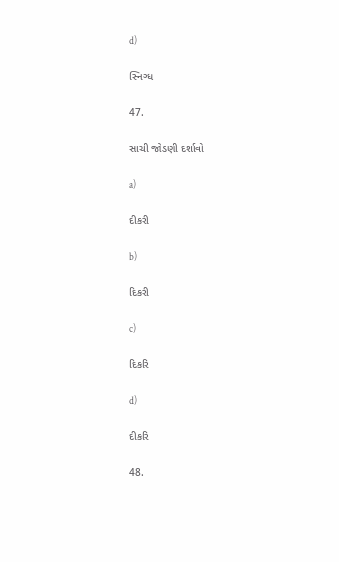d)

સ્નિગ્ધ

47.

સાચી જોડણી દર્શાવો

a)

દીકરી

b)

દિકરી

c)

દિકરિ

d)

દીકરિ

48.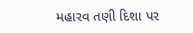મહારવ તણી દિશા પર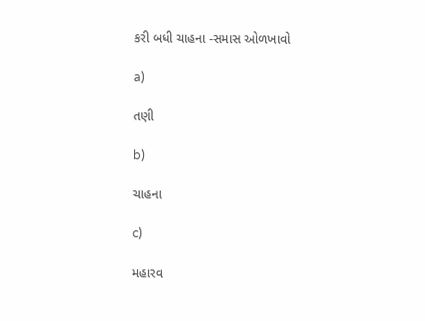કરી બધી ચાહના -સમાસ ઓળખાવો

a)

તણી

b)

ચાહના

c)

મહારવ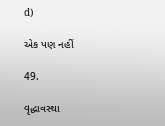d)

એક પણ નહીં

49.

વૃદ્ધાવસ્થા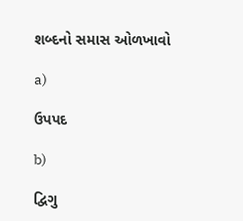શબ્દનો સમાસ ઓળખાવો

a)

ઉપપદ

b)

દ્વિગુ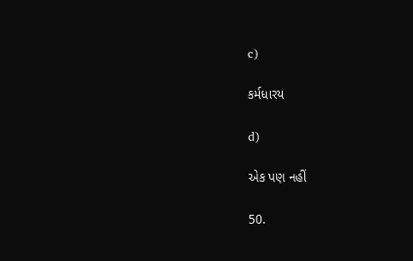c)

કર્મધારય

d)

એક પણ નહીં

50.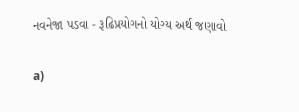નવનેજા પડવા - રૂઢિપ્રયોગનો યોગ્ય અર્થ જણાવો

a)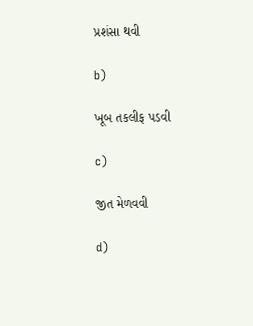પ્રશંસા થવી

b)

ખૂબ તકલીફ પડવી

c)

જીત મેળવવી

d)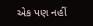એક પણ નહીં